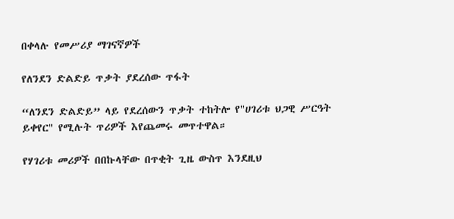በቀላሉ የመሥሪያ ማገናኛዎች

የለንደን ድልድይ ጥቃት ያደረሰው ጥፋት

“ለንደን ድልድይ” ላይ የደረሰውን ጥቃት ተከትሎ የ"ሀገሪቱ ህጋዊ ሥርዓት ይቀየር" የሚሉት ጥሪዎች እየጨመሩ መጥተዋል።

የሃገሪቱ መሪዎች በበኩላቸው በጥቂት ጊዜ ውስጥ እንደዚህ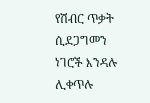የሽብር ጥቃት ሲደጋግመን ነገሮች እንዳሉ ሊቀጥሉ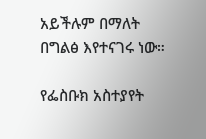አይችሉም በማለት በግልፅ እየተናገሩ ነው።

የፌስቡክ አስተያየት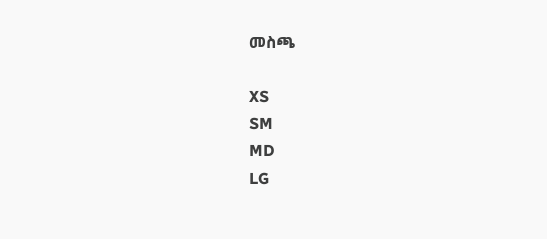መስጫ

XS
SM
MD
LG